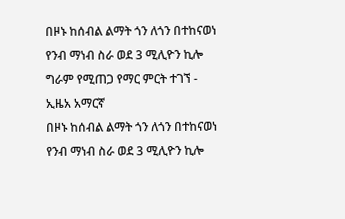በዞኑ ከሰብል ልማት ጎን ለጎን በተከናወነ የንብ ማነብ ስራ ወደ 3 ሚሊዮን ኪሎ ግራም የሚጠጋ የማር ምርት ተገኘ - ኢዜአ አማርኛ
በዞኑ ከሰብል ልማት ጎን ለጎን በተከናወነ የንብ ማነብ ስራ ወደ 3 ሚሊዮን ኪሎ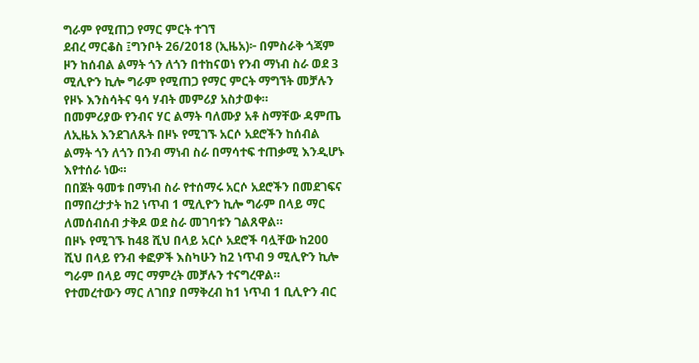ግራም የሚጠጋ የማር ምርት ተገኘ
ደብረ ማርቆስ ፤ግንቦት 26/2018 (ኢዜአ)፦ በምስራቅ ጎጃም ዞን ከሰብል ልማት ጎን ለጎን በተከናወነ የንብ ማነብ ስራ ወደ 3 ሚሊዮን ኪሎ ግራም የሚጠጋ የማር ምርት ማግኘት መቻሉን የዞኑ እንስሳትና ዓሳ ሃብት መምሪያ አስታወቀ።
በመምሪያው የንብና ሃር ልማት ባለሙያ አቶ ስማቸው ዳምጤ ለኢዜአ እንደገለጹት በዞኑ የሚገኙ አርሶ አደሮችን ከሰብል ልማት ጎን ለጎን በንብ ማነብ ስራ በማሳተፍ ተጠቃሚ እንዲሆኑ እየተሰራ ነው።
በበጀት ዓመቱ በማነብ ስራ የተሰማሩ አርሶ አደሮችን በመደገፍና በማበረታታት ከ2 ነጥብ 1 ሚሊዮን ኪሎ ግራም በላይ ማር ለመሰብሰብ ታቅዶ ወደ ስራ መገባቱን ገልጸዋል።
በዞኑ የሚገኙ ከ48 ሺህ በላይ አርሶ አደሮች ባሏቸው ከ200 ሺህ በላይ የንብ ቀፎዎች እስካሁን ከ2 ነጥብ 9 ሚሊዮን ኪሎ ግራም በላይ ማር ማምረት መቻሉን ተናግረዋል።
የተመረተውን ማር ለገበያ በማቅረብ ከ1 ነጥብ 1 ቢሊዮን ብር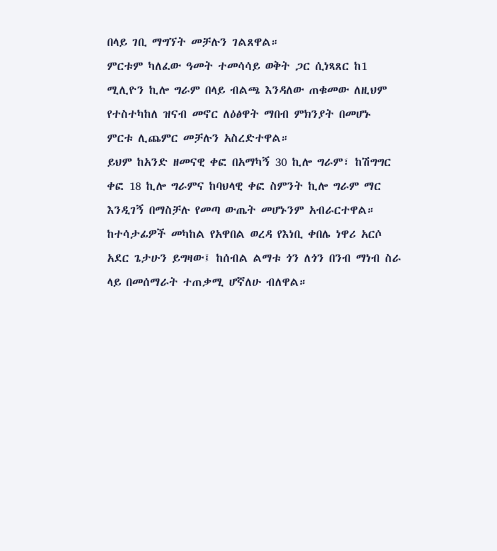በላይ ገቢ ማግኘት መቻሉን ገልጸዋል።
ምርቱም ካለፈው ዓመት ተመሳሳይ ወቅት ጋር ሲነጻጸር ከ1 ሚሊዮን ኪሎ ግራም በላይ ብልጫ እንዳለው ጠቁመው ለዚህም የተስተካከለ ዝናብ መኖር ለዕፅዋት ማበብ ምክንያት በመሆኑ ምርቱ ሊጨምር መቻሉን አስረድተዋል።
ይህም ከአንድ ዘመናዊ ቀፎ በአማካኝ 30 ኪሎ ግራም፣ ከሽግግር ቀፎ 18 ኪሎ ግራምና ከባህላዊ ቀፎ ስምንት ኪሎ ግራም ማር እንዲገኝ በማስቻሉ የመጣ ውጤት መሆኑንም አብራርተዋል።
ከተሳታፊዎች መካከል የአዋበል ወረዳ የእነቢ ቀበሌ ነዋሪ አርሶ አደር ጌታሁን ይግዛው፤ ከሰብል ልማቱ ጎን ለጎን በንብ ማነብ ስራ ላይ በመሰማራት ተጠቃሚ ሆኛለሁ ብለዋል።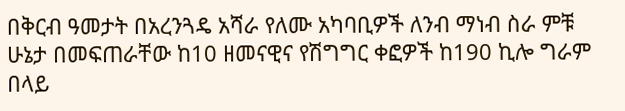በቅርብ ዓመታት በአረንጓዴ አሻራ የለሙ አካባቢዎች ለንብ ማነብ ስራ ምቹ ሁኔታ በመፍጠራቸው ከ10 ዘመናዊና የሽግግር ቀፎዎች ከ190 ኪሎ ግራም በላይ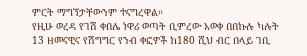ምርት ማግኘታቸውንም ተናግረዋል።
የዚሁ ወረዳ የገሽ ቀበሌ ነዋሪ ወጣት ቢምረው አወቀ በበኩሉ ካሉት 13 ዘመናዊና የሽግግር የንብ ቀፎዎች ከ180 ሺህ ብር በላይ ገቢ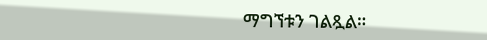ማግኘቱን ገልጿል።